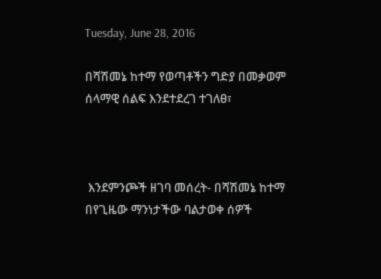Tuesday, June 28, 2016

በሻሽመኔ ከተማ የወጣቶችን ግድያ በመቃወም ሰላማዊ ሰልፍ እንደተደረገ ተገለፀ፣



 እንደምንጮች ዘገባ መሰረት- በሻሽመኔ ከተማ በየጊዜው ማንነታችው ባልታወቀ ሰዎች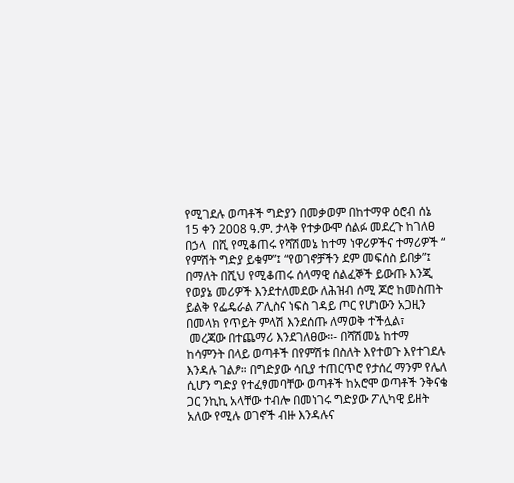የሚገደሉ ወጣቶች ግድያን በመቃወም በከተማዋ ዕሮብ ሰኔ 15 ቀን 2008 ዓ.ም. ታላቅ የተቃውሞ ሰልፉ መደረጉ ከገለፀ በኃላ  በሺ የሚቆጠሩ የሻሽመኔ ከተማ ነዋሪዎችና ተማሪዎች “ የምሽት ግድያ ይቁም”፤ “የወገኖቻችን ደም መፍሰስ ይበቃ”፤ በማለት በሺህ የሚቆጠሩ ሰላማዊ ሰልፈኞች ይውጡ እንጂ የወያኔ መሪዎች እንደተለመደው ለሕዝብ ሰሚ ጆሮ ከመስጠት ይልቅ የፌዴራል ፖሊስና ነፍስ ገዳይ ጦር የሆነውን አጋዚን በመላክ የጥይት ምላሽ እንደሰጡ ለማወቅ ተችሏል፣
 መረጃው በተጨማሪ እንደገለፀው።- በሻሽመኔ ከተማ ከሳምንት በላይ ወጣቶች በየምሽቱ በስለት እየተወጉ እየተገደሉ እንዳሉ ገልፆ። በግድያው ሳቢያ ተጠርጥሮ የታሰረ ማንም የሌለ ሲሆን ግድያ የተፈፃመባቸው ወጣቶች ከአሮሞ ወጣቶች ንቅናቄ ጋር ንኪኪ አላቸው ተብሎ በመነገሩ ግድያው ፖሊካዊ ይዘት አለው የሚሉ ወገኖች ብዙ እንዳሉና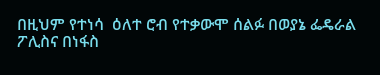በዚህም የተነሳ  ዕለተ ሮብ የተቃውሞ ሰልፉ በወያኔ ፌዴራል ፖሊስና በነፋስ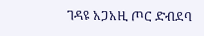ገዳዩ አጋአዚ ጦር ድብደባ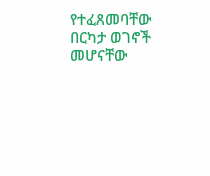የተፈጸመባቸው በርካታ ወገኖች መሆናቸው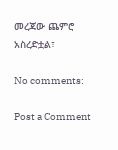መረጃው ጨምሮ አስረድቷል፣

No comments:

Post a Comment